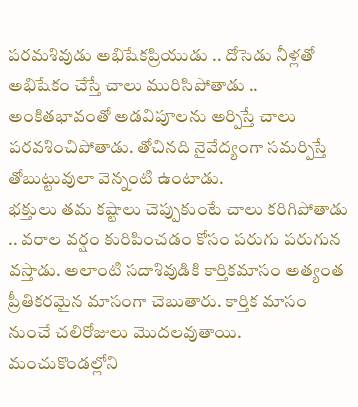పరమశివుడు అభిషేకప్రియుడు .. దోసెడు నీళ్లతో అభిషేకం చేస్తే చాలు మురిసిపోతాడు .. అంకితభావంతో అడవిపూలను అర్పిస్తే చాలు పరవశించిపోతాడు. తోచినది నైవేద్యంగా సమర్పిస్తే తోబుట్టువులా వెన్నంటి ఉంటాడు.
భక్తులు తమ కష్టాలు చెప్పుకుంటే చాలు కరిగిపోతాడు .. వరాల వర్షం కురిపించడం కోసం పరుగు పరుగున వస్తాడు. అలాంటి సదాశివుడికి కార్తికమాసం అత్యంత ప్రీతికరమైన మాసంగా చెబుతారు. కార్తిక మాసం నుంచే చలిరోజులు మొదలవుతాయి. మంచుకొండల్లోని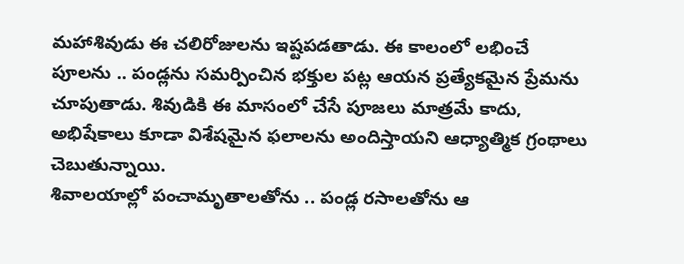మహాశివుడు ఈ చలిరోజులను ఇష్టపడతాడు. ఈ కాలంలో లభించే పూలను .. పండ్లను సమర్పించిన భక్తుల పట్ల ఆయన ప్రత్యేకమైన ప్రేమను చూపుతాడు. శివుడికి ఈ మాసంలో చేసే పూజలు మాత్రమే కాదు, అభిషేకాలు కూడా విశేషమైన ఫలాలను అందిస్తాయని ఆధ్యాత్మిక గ్రంథాలు చెబుతున్నాయి.
శివాలయాల్లో పంచామృతాలతోను .. పండ్ల రసాలతోను ఆ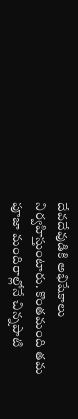దేవదేవుడికి అభిషేకాలు నిర్వహిస్తుంటారు. కొంతమంది తమ పూజా మందిరాల్లోనే చిన్నపాటి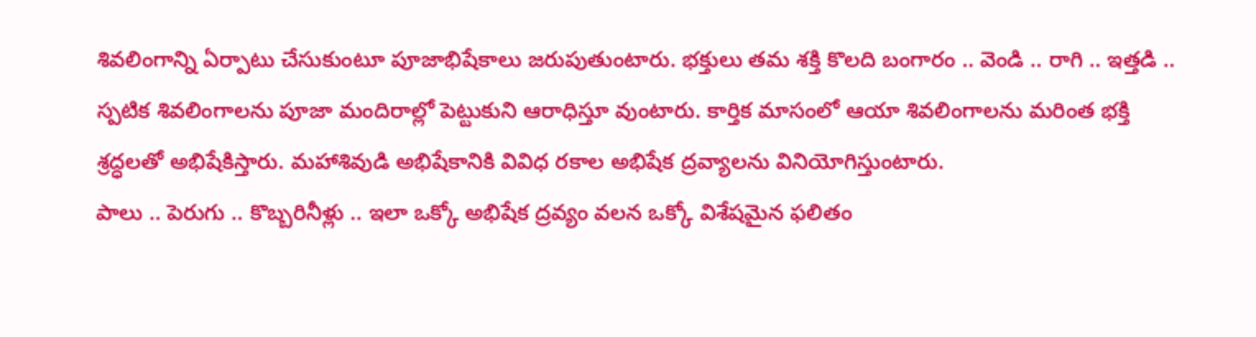శివలింగాన్ని ఏర్పాటు చేసుకుంటూ పూజాభిషేకాలు జరుపుతుంటారు. భక్తులు తమ శక్తి కొలది బంగారం .. వెండి .. రాగి .. ఇత్తడి .. స్పటిక శివలింగాలను పూజా మందిరాల్లో పెట్టుకుని ఆరాధిస్తూ వుంటారు. కార్తిక మాసంలో ఆయా శివలింగాలను మరింత భక్తి శ్రద్ధలతో అభిషేకిస్తారు. మహాశివుడి అభిషేకానికి వివిధ రకాల అభిషేక ద్రవ్యాలను వినియోగిస్తుంటారు.
పాలు .. పెరుగు .. కొబ్బరినీళ్లు .. ఇలా ఒక్కో అభిషేక ద్రవ్యం వలన ఒక్కో విశేషమైన ఫలితం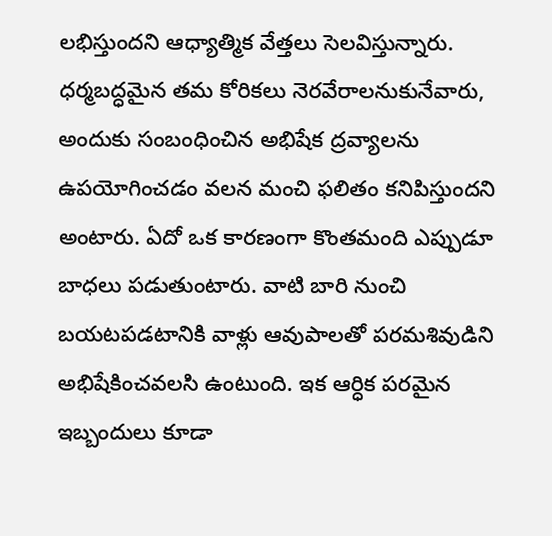లభిస్తుందని ఆధ్యాత్మిక వేత్తలు సెలవిస్తున్నారు. ధర్మబద్ధమైన తమ కోరికలు నెరవేరాలనుకునేవారు, అందుకు సంబంధించిన అభిషేక ద్రవ్యాలను ఉపయోగించడం వలన మంచి ఫలితం కనిపిస్తుందని అంటారు. ఏదో ఒక కారణంగా కొంతమంది ఎప్పుడూ బాధలు పడుతుంటారు. వాటి బారి నుంచి బయటపడటానికి వాళ్లు ఆవుపాలతో పరమశివుడిని అభిషేకించవలసి ఉంటుంది. ఇక ఆర్ధిక పరమైన ఇబ్బందులు కూడా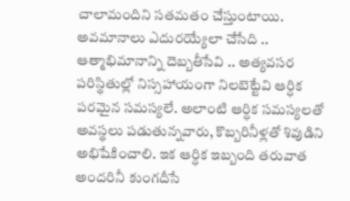చాలామందిని సతమతం చేస్తుంటాయి.
అవమానాలు ఎదురయ్యేలా చేసేది .. ఆత్మాభిమానాన్ని దెబ్బతీసేవి .. అత్యవసర పరిస్థితుల్లో నిస్సహాయంగా నిలబెట్టేవి ఆర్ధిక పరమైన సమస్యలే. అలాంటి ఆర్ధిక సమస్యలతో అవస్థలు పడుతున్నవారు, కొబ్బరినీళ్లతో శివుడిని అభిషేకించాలి. ఇక ఆర్ధిక ఇబ్బంది తరువాత అందరినీ కుంగదీసే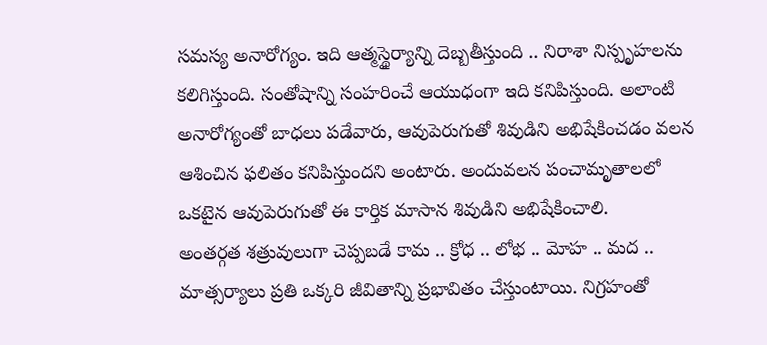సమస్య అనారోగ్యం. ఇది ఆత్మస్థైర్యాన్ని దెబ్బతీస్తుంది .. నిరాశా నిస్పృహలను కలిగిస్తుంది. సంతోషాన్ని సంహరించే ఆయుధంగా ఇది కనిపిస్తుంది. అలాంటి అనారోగ్యంతో బాధలు పడేవారు, ఆవుపెరుగుతో శివుడిని అభిషేకించడం వలన ఆశించిన ఫలితం కనిపిస్తుందని అంటారు. అందువలన పంచామృతాలలో ఒకటైన ఆవుపెరుగుతో ఈ కార్తిక మాసాన శివుడిని అభిషేకించాలి.
అంతర్గత శత్రువులుగా చెప్పబడే కామ .. క్రోధ .. లోభ .. మోహ .. మద .. మాత్సర్యాలు ప్రతి ఒక్కరి జీవితాన్ని ప్రభావితం చేస్తుంటాయి. నిగ్రహంతో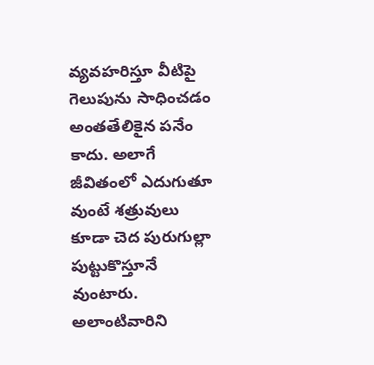వ్యవహరిస్తూ వీటిపై గెలుపును సాధించడం అంతతేలికైన పనేం కాదు. అలాగే జీవితంలో ఎదుగుతూ వుంటే శత్రువులు కూడా చెద పురుగుల్లా పుట్టుకొస్తూనే వుంటారు. అలాంటివారిని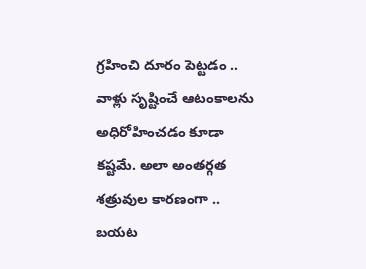గ్రహించి దూరం పెట్టడం .. వాళ్లు సృష్టించే ఆటంకాలను అధిరోహించడం కూడా కష్టమే. అలా అంతర్గత శత్రువుల కారణంగా .. బయట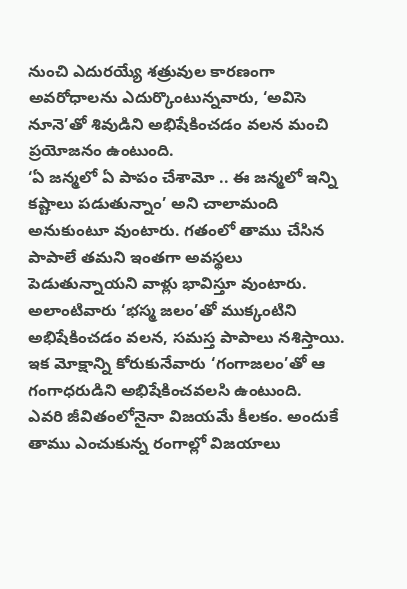నుంచి ఎదురయ్యే శత్రువుల కారణంగా అవరోధాలను ఎదుర్కొంటున్నవారు, ‘అవిసె నూనె’తో శివుడిని అభిషేకించడం వలన మంచి ప్రయోజనం ఉంటుంది.
‘ఏ జన్మలో ఏ పాపం చేశామో .. ఈ జన్మలో ఇన్ని కష్టాలు పడుతున్నాం’ అని చాలామంది అనుకుంటూ వుంటారు. గతంలో తాము చేసిన పాపాలే తమని ఇంతగా అవస్థలు పెడుతున్నాయని వాళ్లు భావిస్తూ వుంటారు. అలాంటివారు ‘భస్మ జలం’తో ముక్కంటిని అభిషేకించడం వలన, సమస్త పాపాలు నశిస్తాయి. ఇక మోక్షాన్ని కోరుకునేవారు ‘గంగాజలం’తో ఆ గంగాధరుడిని అభిషేకించవలసి ఉంటుంది.
ఎవరి జీవితంలోనైనా విజయమే కీలకం. అందుకే తాము ఎంచుకున్న రంగాల్లో విజయాలు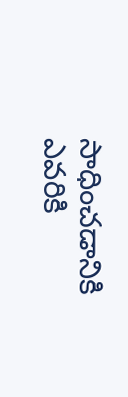సాధించడానికి ఎవరికి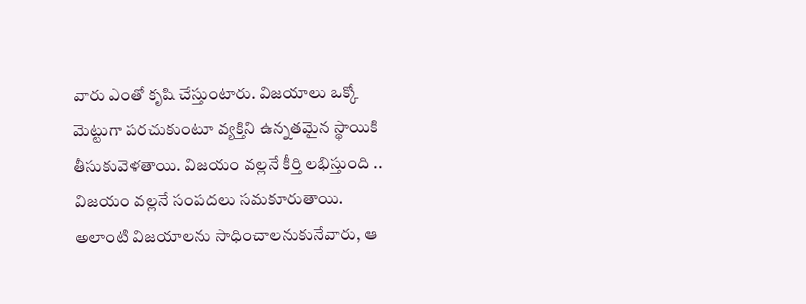వారు ఎంతో కృషి చేస్తుంటారు. విజయాలు ఒక్కో మెట్టుగా పరచుకుంటూ వ్యక్తిని ఉన్నతమైన స్థాయికి తీసుకువెళతాయి. విజయం వల్లనే కీర్తి లభిస్తుంది .. విజయం వల్లనే సంపదలు సమకూరుతాయి. అలాంటి విజయాలను సాధించాలనుకునేవారు, ఆ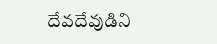దేవదేవుడిని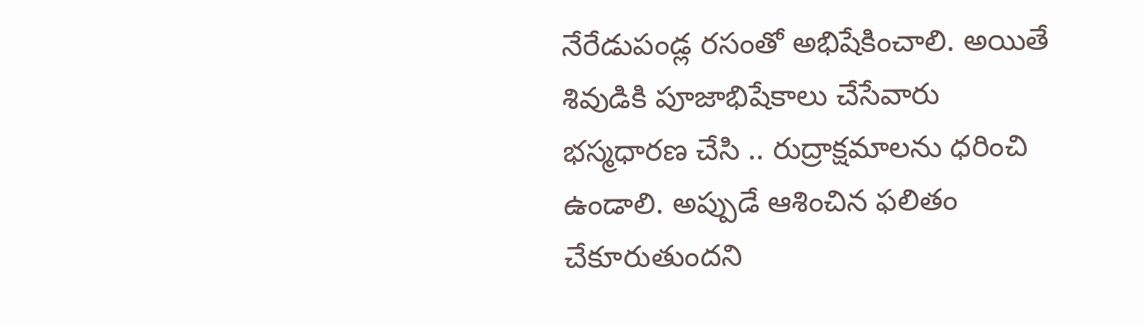నేరేడుపండ్ల రసంతో అభిషేకించాలి. అయితే శివుడికి పూజాభిషేకాలు చేసేవారు భస్మధారణ చేసి .. రుద్రాక్షమాలను ధరించి ఉండాలి. అప్పుడే ఆశించిన ఫలితం చేకూరుతుందని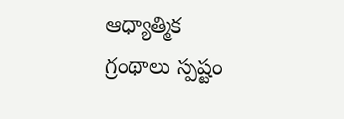ఆధ్యాత్మిక గ్రంథాలు స్పష్టం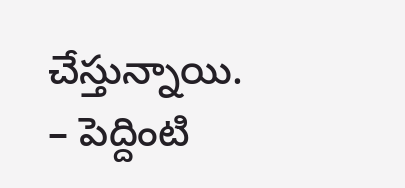చేస్తున్నాయి.
– పెద్దింటి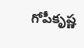గోపీకృష్ణ